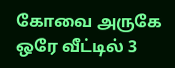கோவை அருகே ஒரே வீட்டில் 3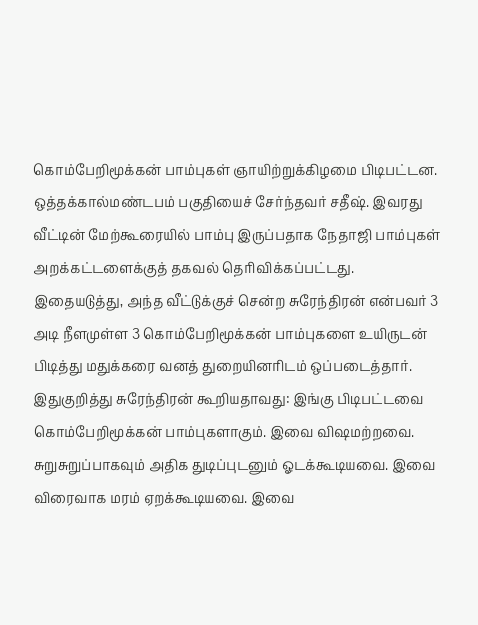கொம்பேறிமூக்கன் பாம்புகள் ஞாயிற்றுக்கிழமை பிடிபட்டன.
ஒத்தக்கால்மண்டபம் பகுதியைச் சேர்ந்தவர் சதீஷ். இவரது வீட்டின் மேற்கூரையில் பாம்பு இருப்பதாக நேதாஜி பாம்புகள் அறக்கட்டளைக்குத் தகவல் தெரிவிக்கப்பட்டது.
இதையடுத்து, அந்த வீட்டுக்குச் சென்ற சுரேந்திரன் என்பவர் 3 அடி நீளமுள்ள 3 கொம்பேறிமூக்கன் பாம்புகளை உயிருடன் பிடித்து மதுக்கரை வனத் துறையினரிடம் ஒப்படைத்தார். இதுகுறித்து சுரேந்திரன் கூறியதாவது: இங்கு பிடிபட்டவை கொம்பேறிமூக்கன் பாம்புகளாகும். இவை விஷமற்றவை. சுறுசுறுப்பாகவும் அதிக துடிப்புடனும் ஓடக்கூடியவை. இவை விரைவாக மரம் ஏறக்கூடியவை. இவை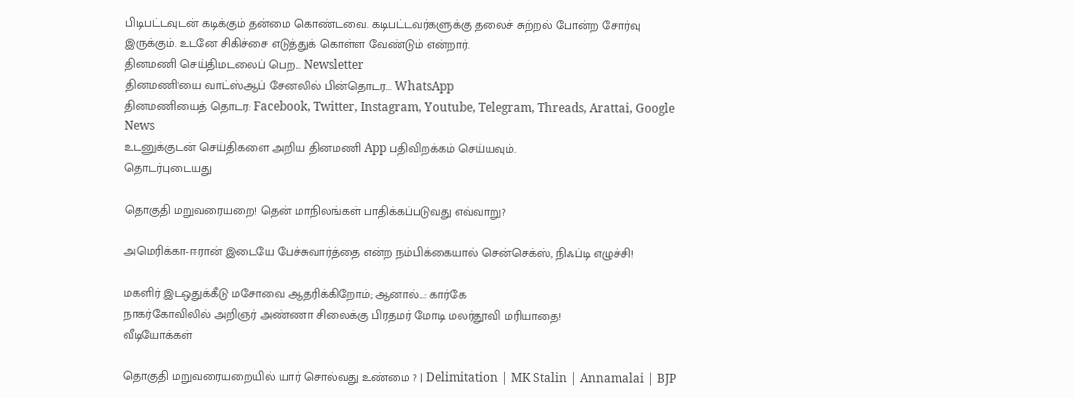பிடிபட்டவுடன் கடிக்கும் தன்மை கொண்டவை. கடிபட்டவர்களுக்கு தலைச் சுற்றல் போன்ற சோர்வு இருக்கும். உடனே சிகிச்சை எடுத்துக் கொள்ள வேண்டும் என்றார்.
தினமணி செய்திமடலைப் பெற... Newsletter
தினமணி'யை வாட்ஸ்ஆப் சேனலில் பின்தொடர... WhatsApp
தினமணியைத் தொடர: Facebook, Twitter, Instagram, Youtube, Telegram, Threads, Arattai, Google News
உடனுக்குடன் செய்திகளை அறிய தினமணி App பதிவிறக்கம் செய்யவும்.
தொடர்புடையது

தொகுதி மறுவரையறை! தென் மாநிலங்கள் பாதிக்கப்படுவது எவ்வாறு?

அமெரிக்கா-ஈரான் இடையே பேச்சுவார்த்தை என்ற நம்பிக்கையால் சென்செக்ஸ், நிஃப்டி எழுச்சி!

மகளிர் இடஒதுக்கீடு மசோவை ஆதரிக்கிறோம்; ஆனால்...: கார்கே
நாகர்கோவிலில் அறிஞர் அண்ணா சிலைக்கு பிரதமர் மோடி மலர்தூவி மரியாதை!
வீடியோக்கள்

தொகுதி மறுவரையறையில் யார் சொல்வது உண்மை ? | Delimitation | MK Stalin | Annamalai | BJP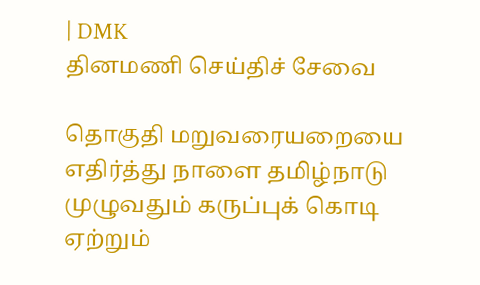| DMK
தினமணி செய்திச் சேவை

தொகுதி மறுவரையறையை எதிர்த்து நாளை தமிழ்நாடு முழுவதும் கருப்புக் கொடி ஏற்றும்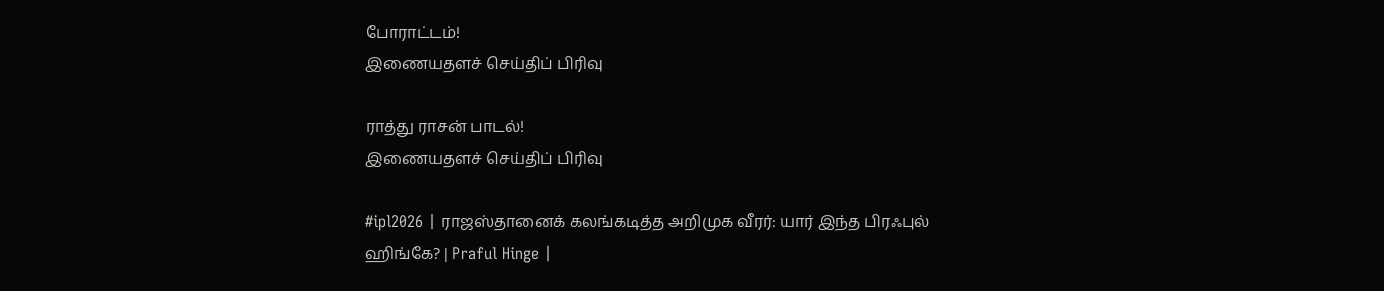போராட்டம்!
இணையதளச் செய்திப் பிரிவு

ராத்து ராசன் பாடல்!
இணையதளச் செய்திப் பிரிவு

#ipl2026 | ராஜஸ்தானைக் கலங்கடித்த அறிமுக வீரர்: யார் இந்த பிரஃபுல் ஹிங்கே? | Praful Hinge |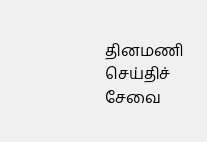தினமணி செய்திச் சேவை